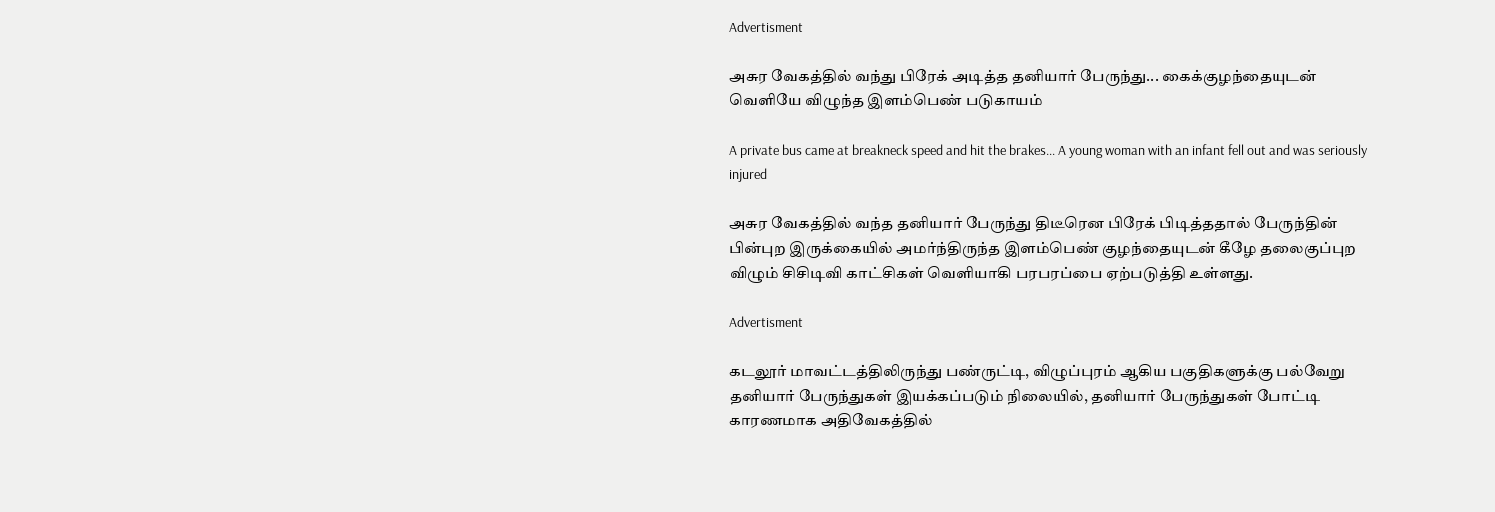Advertisment

அசுர வேகத்தில் வந்து பிரேக் அடித்த தனியார் பேருந்து... கைக்குழந்தையுடன் வெளியே விழுந்த இளம்பெண் படுகாயம்

A private bus came at breakneck speed and hit the brakes... A young woman with an infant fell out and was seriously injured

அசுர வேகத்தில் வந்த தனியார் பேருந்து திடீரென பிரேக் பிடித்ததால் பேருந்தின் பின்புற இருக்கையில் அமர்ந்திருந்த இளம்பெண் குழந்தையுடன் கீழே தலைகுப்புற விழும் சிசிடிவி காட்சிகள் வெளியாகி பரபரப்பை ஏற்படுத்தி உள்ளது.

Advertisment

கடலூர் மாவட்டத்திலிருந்து பண்ருட்டி, விழுப்புரம் ஆகிய பகுதிகளுக்கு பல்வேறு தனியார் பேருந்துகள் இயக்கப்படும் நிலையில், தனியார் பேருந்துகள் போட்டி காரணமாக அதிவேகத்தில்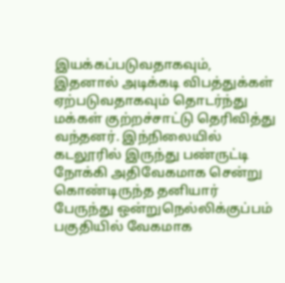இயக்கப்படுவதாகவும், இதனால் அடிக்கடி விபத்துக்கள் ஏற்படுவதாகவும் தொடர்ந்து மக்கள் குற்றச்சாட்டு தெரிவித்து வந்தனர். இந்நிலையில் கடலூரில் இருந்து பண்ருட்டி நோக்கி அதிவேகமாக சென்று கொண்டிருந்த தனியார் பேருந்து ஒன்றுநெல்லிக்குப்பம் பகுதியில் வேகமாக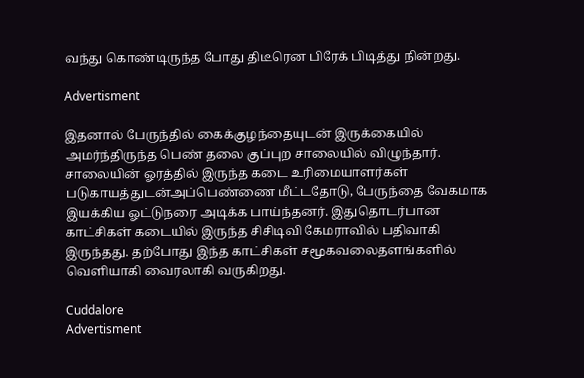வந்து கொண்டிருந்த போது திடீரென பிரேக் பிடித்து நின்றது.

Advertisment

இதனால் பேருந்தில் கைக்குழந்தையுடன் இருக்கையில் அமர்ந்திருந்த பெண் தலை குப்புற சாலையில் விழுந்தார். சாலையின் ஓரத்தில் இருந்த கடை உரிமையாளர்கள் படுகாயத்துடன்அப்பெண்ணை மீட்டதோடு, பேருந்தை வேகமாக இயக்கிய ஓட்டுநரை அடிக்க பாய்ந்தனர். இதுதொடர்பான காட்சிகள் கடையில் இருந்த சிசிடிவி கேமராவில் பதிவாகி இருந்தது. தற்போது இந்த காட்சிகள் சமூகவலைதளங்களில் வெளியாகி வைரலாகி வருகிறது.

Cuddalore
Advertisment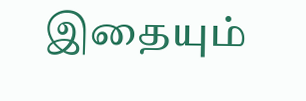இதையும்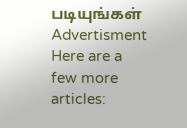படியுங்கள்
Advertisment
Here are a few more articles: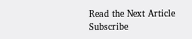Read the Next Article
Subscribe